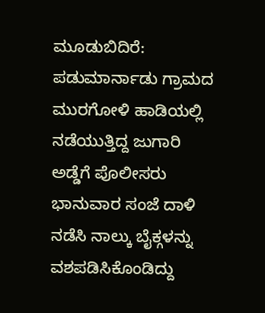ಮೂಡುಬಿದಿರೆ: ಪಡುಮಾರ್ನಾಡು ಗ್ರಾಮದ ಮುರಗೋಳಿ ಹಾಡಿಯಲ್ಲಿ ನಡೆಯುತ್ತಿದ್ದ ಜುಗಾರಿ ಅಡ್ಡೆಗೆ ಪೊಲೀಸರು ಭಾನುವಾರ ಸಂಜೆ ದಾಳಿ ನಡೆಸಿ ನಾಲ್ಕು ಬೈಕ್ಗಳನ್ನು ವಶಪಡಿಸಿಕೊಂಡಿದ್ದು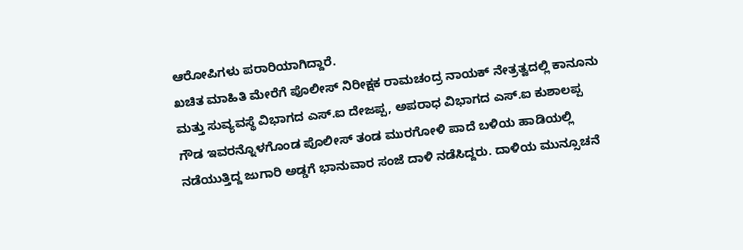ಆರೋಪಿಗಳು ಪರಾರಿಯಾಗಿದ್ದಾರೆ.
ಖಚಿತ ಮಾಹಿತಿ ಮೇರೆಗೆ ಪೊಲೀಸ್ ನಿರೀಕ್ಷಕ ರಾಮಚಂದ್ರ ನಾಯಕ್ ನೇತ್ರತ್ವದಲ್ಲಿ ಕಾನೂನು ಮತ್ತು ಸುವ್ಯವಸ್ಥೆ ವಿಭಾಗದ ಎಸ್.ಐ ದೇಜಪ್ಪ, ಅಪರಾಧ ವಿಭಾಗದ ಎಸ್.ಐ ಕುಶಾಲಪ್ಪ ಗೌಡ ಇವರನ್ನೊಳಗೊಂಡ ಪೊಲೀಸ್ ತಂಡ ಮುರಗೋಳಿ ಪಾದೆ ಬಳಿಯ ಹಾಡಿಯಲ್ಲಿ ನಡೆಯುತ್ತಿದ್ದ ಜುಗಾರಿ ಅಡ್ಡಗೆ ಭಾನುವಾರ ಸಂಜೆ ದಾಳಿ ನಡೆಸಿದ್ದರು. ದಾಳಿಯ ಮುನ್ಸೂಚನೆ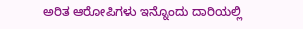ಅರಿತ ಆರೋಪಿಗಳು ಇನ್ನೊಂದು ದಾರಿಯಲ್ಲಿ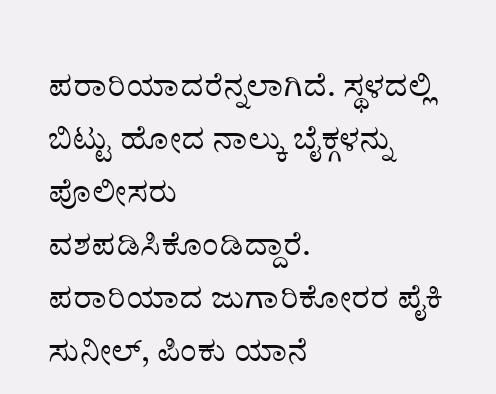ಪರಾರಿಯಾದರೆನ್ನಲಾಗಿದೆ. ಸ್ಥಳದಲ್ಲಿ ಬಿಟ್ಟು ಹೋದ ನಾಲ್ಕು ಬೈಕ್ಗಳನ್ನು ಪೊಲೀಸರು ವಶಪಡಿಸಿಕೊಂಡಿದ್ದಾರೆ. ಪರಾರಿಯಾದ ಜುಗಾರಿಕೋರರ ಪೈಕಿ ಸುನೀಲ್, ಪಿಂಕು ಯಾನೆ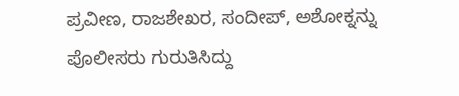ಪ್ರವೀಣ, ರಾಜಶೇಖರ, ಸಂದೀಪ್, ಅಶೋಕ್ನನ್ನು ಪೊಲೀಸರು ಗುರುತಿಸಿದ್ದು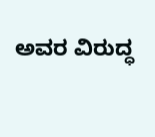ಅವರ ವಿರುದ್ಧ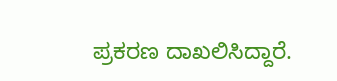ಪ್ರಕರಣ ದಾಖಲಿಸಿದ್ದಾರೆ.